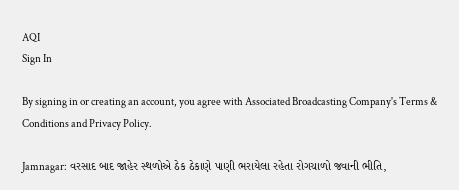AQI
Sign In

By signing in or creating an account, you agree with Associated Broadcasting Company's Terms & Conditions and Privacy Policy.

Jamnagar: વરસાદ બાદ જાહેર સ્થળોએ ઠેક ઠેકાણે પાણી ભરાયેલા રહેતા રોગચાળો જવાની ભીતિ,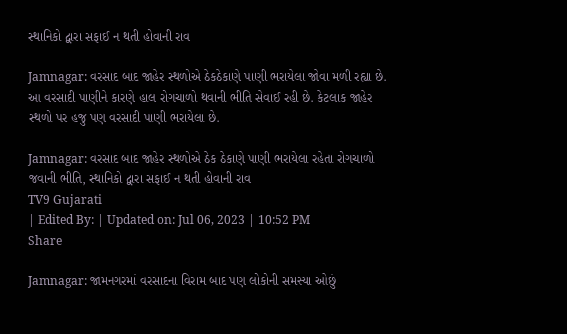સ્થાનિકો દ્વારા સફાઈ ન થતી હોવાની રાવ

Jamnagar: વરસાદ બાદ જાહેર સ્થળોએ ઠેકઠેકાણે પાણી ભરાયેલા જોવા મળી રહ્યા છે. આ વરસાદી પાણીને કારણે હાલ રોગચાળો થવાની ભીતિ સેવાઈ રહી છે. કેટલાક જાહેર સ્થળો પર હજુ પણ વરસાદી પાણી ભરાયેલા છે.

Jamnagar: વરસાદ બાદ જાહેર સ્થળોએ ઠેક ઠેકાણે પાણી ભરાયેલા રહેતા રોગચાળો જવાની ભીતિ, સ્થાનિકો દ્વારા સફાઈ ન થતી હોવાની રાવ
TV9 Gujarati
| Edited By: | Updated on: Jul 06, 2023 | 10:52 PM
Share

Jamnagar: જામનગરમાં વરસાદના વિરામ બાદ પણ લોકોની સમસ્યા ઓછું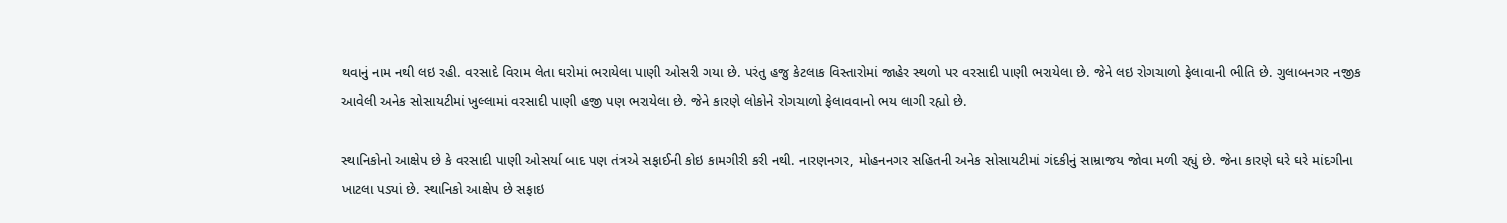થવાનું નામ નથી લઇ રહી. વરસાદે વિરામ લેતા ઘરોમાં ભરાયેલા પાણી ઓસરી ગયા છે. પરંતુ હજુ કેટલાક વિસ્તારોમાં જાહેર સ્થળો પર વરસાદી પાણી ભરાયેલા છે. જેને લઇ રોગચાળો ફેલાવાની ભીતિ છે. ગુલાબનગર નજીક આવેલી અનેક સોસાયટીમાં ખુલ્લામાં વરસાદી પાણી હજી પણ ભરાયેલા છે. જેને કારણે લોકોને રોગચાળો ફેલાવવાનો ભય લાગી રહ્યો છે.

સ્થાનિકોનો આક્ષેપ છે કે વરસાદી પાણી ઓસર્યા બાદ પણ તંત્રએ સફાઈની કોઇ કામગીરી કરી નથી. નારણનગર, મોહનનગર સહિતની અનેક સોસાયટીમાં ગંદકીનું સામ્રાજય જોવા મળી રહ્યું છે. જેના કારણે ઘરે ઘરે માંદગીના ખાટલા પડ્યાં છે. સ્થાનિકો આક્ષેપ છે સફાઇ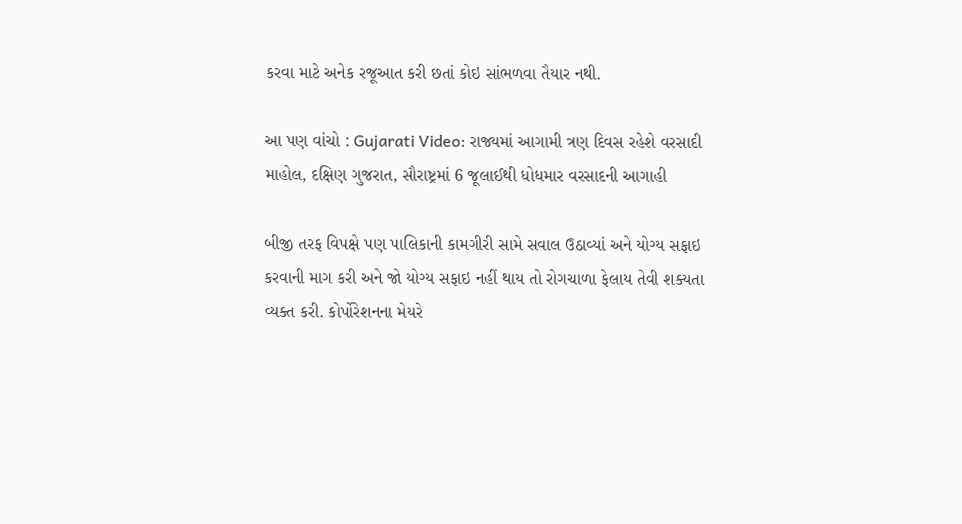કરવા માટે અનેક રજૂઆત કરી છતાં કોઇ સાંભળવા તૈયાર નથી.

આ પણ વાંચો : Gujarati Video: રાજ્યમાં આગામી ત્રણ દિવસ રહેશે વરસાદી માહોલ, દક્ષિણ ગુજરાત, સૌરાષ્ટ્રમાં 6 જૂલાઈથી ધોધમાર વરસાદની આગાહી

બીજી તરફ વિપક્ષે પણ પાલિકાની કામગીરી સામે સવાલ ઉઠાવ્યાં અને યોગ્ય સફાઇ કરવાની માગ કરી અને જો યોગ્ય સફાઇ નહીં થાય તો રોગચાળા ફેલાય તેવી શક્યતા વ્યક્ત કરી. કોર્પોરેશનના મેયરે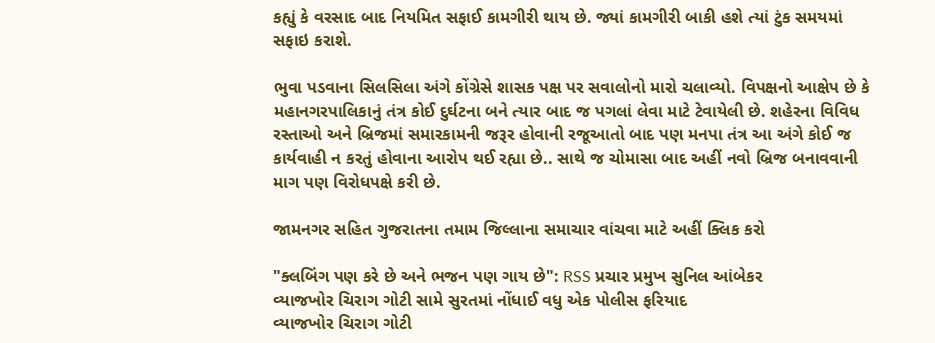કહ્યું કે વરસાદ બાદ નિયમિત સફાઈ કામગીરી થાય છે. જ્યાં કામગીરી બાકી હશે ત્યાં ટુંક સમયમાં સફાઇ કરાશે.

ભુવા પડવાના સિલસિલા અંગે કોંગ્રેસે શાસક પક્ષ પર સવાલોનો મારો ચલાવ્યો. વિપક્ષનો આક્ષેપ છે કે મહાનગરપાલિકાનું તંત્ર કોઈ દુર્ઘટના બને ત્યાર બાદ જ પગલાં લેવા માટે ટેવાયેલી છે. શહેરના વિવિધ રસ્તાઓ અને બ્રિજમાં સમારકામની જરૂર હોવાની રજૂઆતો બાદ પણ મનપા તંત્ર આ અંગે કોઈ જ કાર્યવાહી ન કરતું હોવાના આરોપ થઈ રહ્યા છે.. સાથે જ ચોમાસા બાદ અહીં નવો બ્રિજ બનાવવાની માગ પણ વિરોધપક્ષે કરી છે.

જામનગર સહિત ગુજરાતના તમામ જિલ્લાના સમાચાર વાંચવા માટે અહીં ક્લિક કરો

"ક્લબિંગ પણ કરે છે અને ભજન પણ ગાય છે": RSS પ્રચાર પ્રમુખ સુનિલ આંબેકર
વ્યાજખોર ચિરાગ ગોટી સામે સુરતમાં નોંધાઈ વધુ એક પોલીસ ફરિયાદ
વ્યાજખોર ચિરાગ ગોટી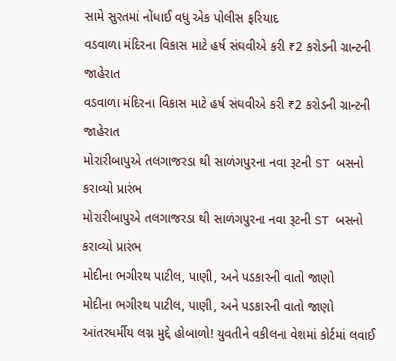સામે સુરતમાં નોંધાઈ વધુ એક પોલીસ ફરિયાદ
વડવાળા મંદિરના વિકાસ માટે હર્ષ સંઘવીએ કરી ₹2 કરોડની ગ્રાન્ટની જાહેરાત
વડવાળા મંદિરના વિકાસ માટે હર્ષ સંઘવીએ કરી ₹2 કરોડની ગ્રાન્ટની જાહેરાત
મોરારીબાપુએ તલગાજરડા થી સાળંગપુરના નવા રૂટની ST બસનો કરાવ્યો પ્રારંભ
મોરારીબાપુએ તલગાજરડા થી સાળંગપુરના નવા રૂટની ST બસનો કરાવ્યો પ્રારંભ
મોદીના ભગીરથ પાટીલ, પાણી, અને પડકારની વાતો જાણો
મોદીના ભગીરથ પાટીલ, પાણી, અને પડકારની વાતો જાણો
આંતરધર્મીય લગ્ન મુદ્દે હોબાળો! યુવતીને વકીલના વેશમાં કોર્ટમાં લવાઈ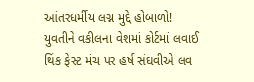આંતરધર્મીય લગ્ન મુદ્દે હોબાળો! યુવતીને વકીલના વેશમાં કોર્ટમાં લવાઈ
થિંક ફેસ્ટ મંચ પર હર્ષ સંઘવીએ લવ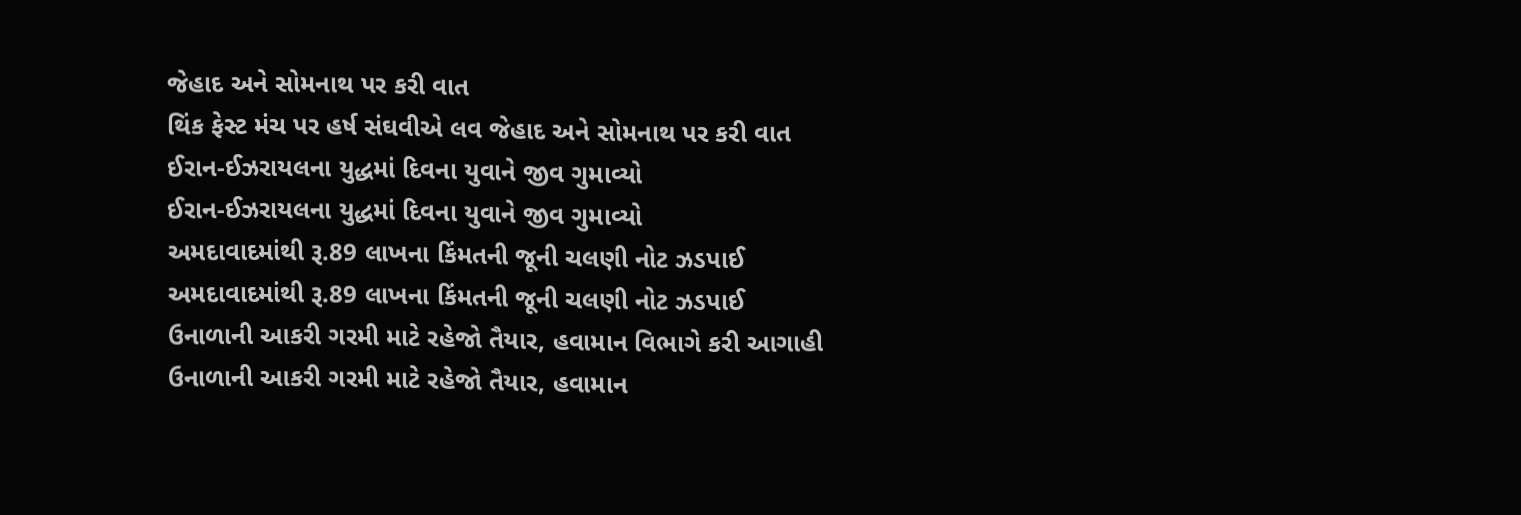જેહાદ અને સોમનાથ પર કરી વાત
થિંક ફેસ્ટ મંચ પર હર્ષ સંઘવીએ લવ જેહાદ અને સોમનાથ પર કરી વાત
ઈરાન-ઈઝરાયલના યુદ્ધમાં દિવના યુવાને જીવ ગુમાવ્યો
ઈરાન-ઈઝરાયલના યુદ્ધમાં દિવના યુવાને જીવ ગુમાવ્યો
અમદાવાદમાંથી રૂ.89 લાખના કિંમતની જૂની ચલણી નોટ ઝડપાઈ
અમદાવાદમાંથી રૂ.89 લાખના કિંમતની જૂની ચલણી નોટ ઝડપાઈ
ઉનાળાની આકરી ગરમી માટે રહેજો તૈયાર, હવામાન વિભાગે કરી આગાહી
ઉનાળાની આકરી ગરમી માટે રહેજો તૈયાર, હવામાન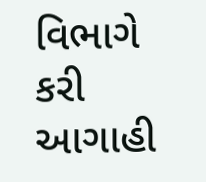વિભાગે કરી આગાહી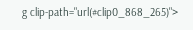g clip-path="url(#clip0_868_265)">